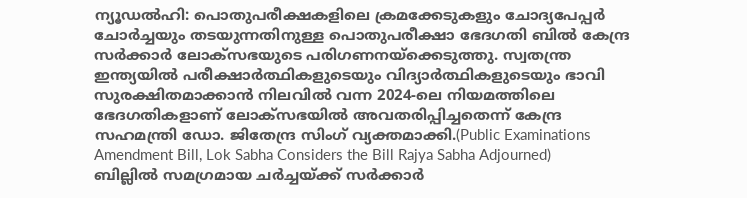ന്യൂഡൽഹി: പൊതുപരീക്ഷകളിലെ ക്രമക്കേടുകളും ചോദ്യപേപ്പർ ചോർച്ചയും തടയുന്നതിനുള്ള പൊതുപരീക്ഷാ ഭേദഗതി ബിൽ കേന്ദ്ര സർക്കാർ ലോക്സഭയുടെ പരിഗണനയ്ക്കെടുത്തു. സ്വതന്ത്ര ഇന്ത്യയിൽ പരീക്ഷാർത്ഥികളുടെയും വിദ്യാർത്ഥികളുടെയും ഭാവി സുരക്ഷിതമാക്കാൻ നിലവിൽ വന്ന 2024-ലെ നിയമത്തിലെ ഭേദഗതികളാണ് ലോക്സഭയിൽ അവതരിപ്പിച്ചതെന്ന് കേന്ദ്ര സഹമന്ത്രി ഡോ. ജിതേന്ദ്ര സിംഗ് വ്യക്തമാക്കി.(Public Examinations Amendment Bill, Lok Sabha Considers the Bill Rajya Sabha Adjourned)
ബില്ലിൽ സമഗ്രമായ ചർച്ചയ്ക്ക് സർക്കാർ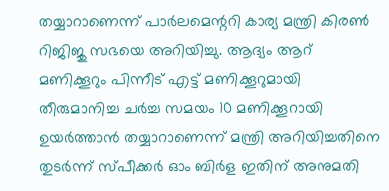തയ്യാറാണെന്ന് പാർലമെന്ററി കാര്യ മന്ത്രി കിരൺ റിജിജു സഭയെ അറിയിച്ചു. ആദ്യം ആറ് മണിക്കൂറും പിന്നീട് എട്ട് മണിക്കൂറുമായി തീരുമാനിച്ച ചർച്ച സമയം 10 മണിക്കൂറായി ഉയർത്താൻ തയ്യാറാണെന്ന് മന്ത്രി അറിയിച്ചതിനെ തുടർന്ന് സ്പീക്കർ ഓം ബിർള ഇതിന് അനുമതി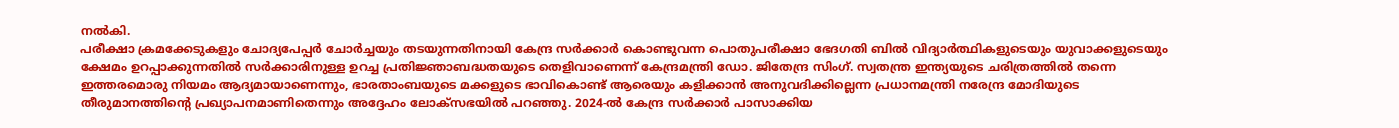നൽകി.
പരീക്ഷാ ക്രമക്കേടുകളും ചോദ്യപേപ്പർ ചോർച്ചയും തടയുന്നതിനായി കേന്ദ്ര സർക്കാർ കൊണ്ടുവന്ന പൊതുപരീക്ഷാ ഭേദഗതി ബിൽ വിദ്യാർത്ഥികളുടെയും യുവാക്കളുടെയും ക്ഷേമം ഉറപ്പാക്കുന്നതിൽ സർക്കാരിനുള്ള ഉറച്ച പ്രതിജ്ഞാബദ്ധതയുടെ തെളിവാണെന്ന് കേന്ദ്രമന്ത്രി ഡോ. ജിതേന്ദ്ര സിംഗ്. സ്വതന്ത്ര ഇന്ത്യയുടെ ചരിത്രത്തിൽ തന്നെ ഇത്തരമൊരു നിയമം ആദ്യമായാണെന്നും, ഭാരതാംബയുടെ മക്കളുടെ ഭാവികൊണ്ട് ആരെയും കളിക്കാൻ അനുവദിക്കില്ലെന്ന പ്രധാനമന്ത്രി നരേന്ദ്ര മോദിയുടെ തീരുമാനത്തിന്റെ പ്രഖ്യാപനമാണിതെന്നും അദ്ദേഹം ലോക്സഭയിൽ പറഞ്ഞു. 2024-ൽ കേന്ദ്ര സർക്കാർ പാസാക്കിയ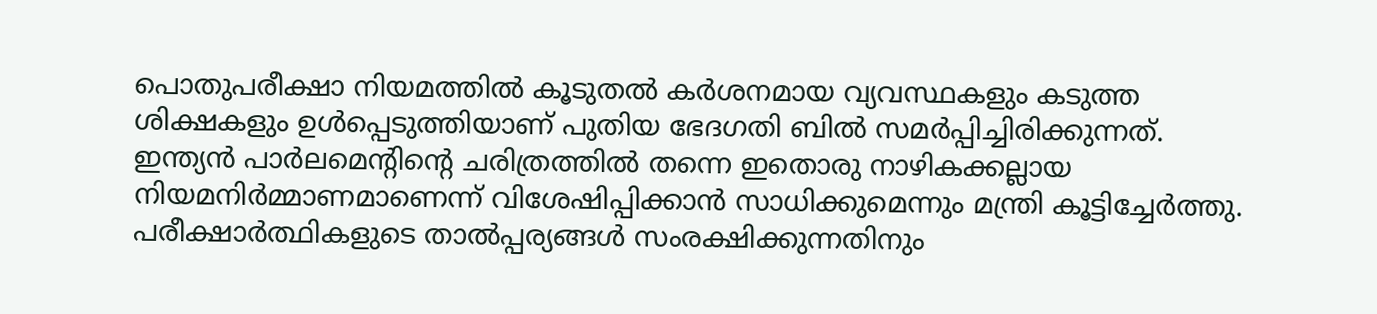പൊതുപരീക്ഷാ നിയമത്തിൽ കൂടുതൽ കർശനമായ വ്യവസ്ഥകളും കടുത്ത ശിക്ഷകളും ഉൾപ്പെടുത്തിയാണ് പുതിയ ഭേദഗതി ബിൽ സമർപ്പിച്ചിരിക്കുന്നത്. ഇന്ത്യൻ പാർലമെന്റിന്റെ ചരിത്രത്തിൽ തന്നെ ഇതൊരു നാഴികക്കല്ലായ നിയമനിർമ്മാണമാണെന്ന് വിശേഷിപ്പിക്കാൻ സാധിക്കുമെന്നും മന്ത്രി കൂട്ടിച്ചേർത്തു. പരീക്ഷാർത്ഥികളുടെ താൽപ്പര്യങ്ങൾ സംരക്ഷിക്കുന്നതിനും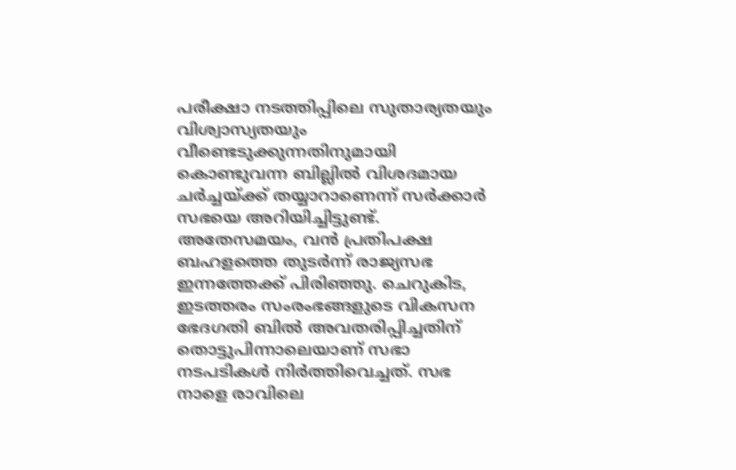പരീക്ഷാ നടത്തിപ്പിലെ സുതാര്യതയും വിശ്വാസ്യതയും വീണ്ടെടുക്കുന്നതിനുമായി കൊണ്ടുവന്ന ബില്ലിൽ വിശദമായ ചർച്ചയ്ക്ക് തയ്യാറാണെന്ന് സർക്കാർ സഭയെ അറിയിച്ചിട്ടുണ്ട്.
അതേസമയം, വൻ പ്രതിപക്ഷ ബഹളത്തെ തുടർന്ന് രാജ്യസഭ ഇന്നത്തേക്ക് പിരിഞ്ഞു. ചെറുകിട, ഇടത്തരം സംരംഭങ്ങളുടെ വികസന ഭേദഗതി ബിൽ അവതരിപ്പിച്ചതിന് തൊട്ടുപിന്നാലെയാണ് സഭാ നടപടികൾ നിർത്തിവെച്ചത്. സഭ നാളെ രാവിലെ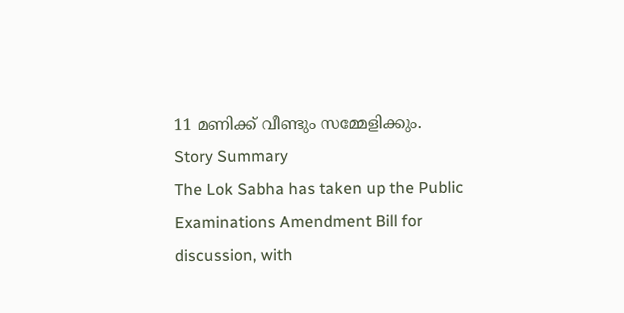11 മണിക്ക് വീണ്ടും സമ്മേളിക്കും.
Story Summary
The Lok Sabha has taken up the Public Examinations Amendment Bill for discussion, with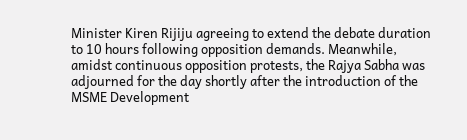Minister Kiren Rijiju agreeing to extend the debate duration to 10 hours following opposition demands. Meanwhile, amidst continuous opposition protests, the Rajya Sabha was adjourned for the day shortly after the introduction of the MSME Development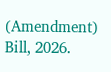(Amendment) Bill, 2026.